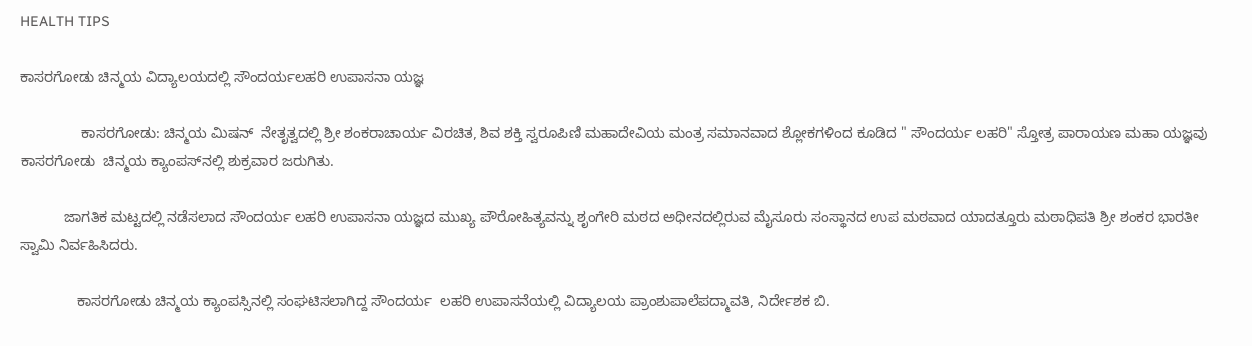HEALTH TIPS

ಕಾಸರಗೋಡು ಚಿನ್ಮಯ ವಿದ್ಯಾಲಯದಲ್ಲಿ ಸೌಂದರ್ಯಲಹರಿ ಉಪಾಸನಾ ಯಜ್ಞ

               ಕಾಸರಗೋಡು: ಚಿನ್ಮಯ ಮಿಷನ್  ನೇತೃತ್ವದಲ್ಲಿ ಶ್ರೀ ಶಂಕರಾಚಾರ್ಯ ವಿರಚಿತ, ಶಿವ ಶಕ್ತಿ ಸ್ವರೂಪಿಣಿ ಮಹಾದೇವಿಯ ಮಂತ್ರ ಸಮಾನವಾದ ಶ್ಲೋಕಗಳಿಂದ ಕೂಡಿದ " ಸೌಂದರ್ಯ ಲಹರಿ" ಸ್ತೋತ್ರ ಪಾರಾಯಣ ಮಹಾ ಯಜ್ಞವು ಕಾಸರಗೋಡು  ಚಿನ್ಮಯ ಕ್ಯಾಂಪಸ್‍ನಲ್ಲಿ ಶುಕ್ರವಾರ ಜರುಗಿತು.

           ಜಾಗತಿಕ ಮಟ್ಟದಲ್ಲಿ ನಡೆಸಲಾದ ಸೌಂದರ್ಯ ಲಹರಿ ಉಪಾಸನಾ ಯಜ್ಞದ ಮುಖ್ಯ ಪೌರೋಹಿತ್ಯವನ್ನು ಶೃಂಗೇರಿ ಮಠದ ಅಧೀನದಲ್ಲಿರುವ ಮೈಸೂರು ಸಂಸ್ಥಾನದ ಉಪ ಮಠವಾದ ಯಾದತ್ತೂರು ಮಠಾಧಿಪತಿ ಶ್ರೀ ಶಂಕರ ಭಾರತೀ ಸ್ವಾಮಿ ನಿರ್ವಹಿಸಿದರು.

              ಕಾಸರಗೋಡು ಚಿನ್ಮಯ ಕ್ಯಾಂಪಸ್ಸಿನಲ್ಲಿ ಸಂಘಟಿಸಲಾಗಿದ್ದ ಸೌಂದರ್ಯ  ಲಹರಿ ಉಪಾಸನೆಯಲ್ಲಿ ವಿದ್ಯಾಲಯ ಪ್ರಾಂಶುಪಾಲೆಪದ್ಮಾವತಿ, ನಿರ್ದೇಶಕ ಬಿ.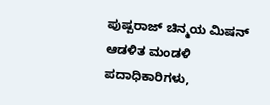ಪುಷ್ಪರಾಜ್ ಚಿನ್ಮಯ ಮಿಷನ್ ಆಡಳಿತ ಮಂಡಳಿ ಪದಾಧಿಕಾರಿಗಳು,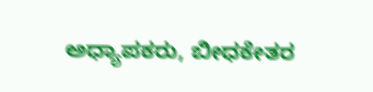ಅಧ್ಯಾಪಕರು, ಬೀಧಕೇತರ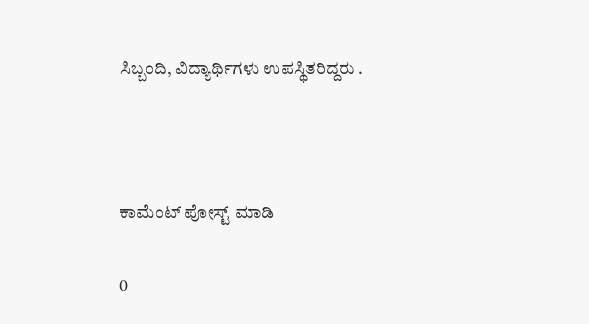ಸಿಬ್ಬಂದಿ, ವಿದ್ಯಾರ್ಥಿಗಳು ಉಪಸ್ಥಿತರಿದ್ದರು .



ಕಾಮೆಂಟ್‌‌ ಪೋಸ್ಟ್‌ ಮಾಡಿ

0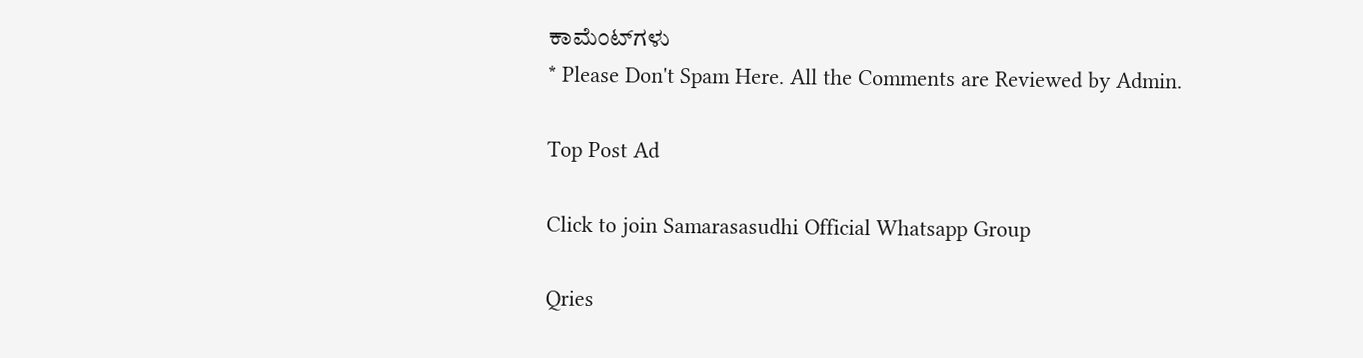ಕಾಮೆಂಟ್‌ಗಳು
* Please Don't Spam Here. All the Comments are Reviewed by Admin.

Top Post Ad

Click to join Samarasasudhi Official Whatsapp Group

Qries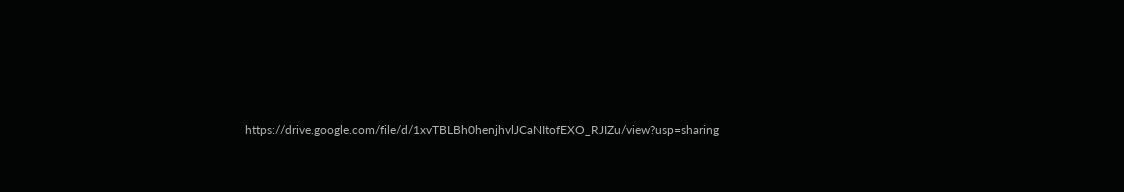https://drive.google.com/file/d/1xvTBLBh0henjhvlJCaNItofEXO_RJIZu/view?usp=sharing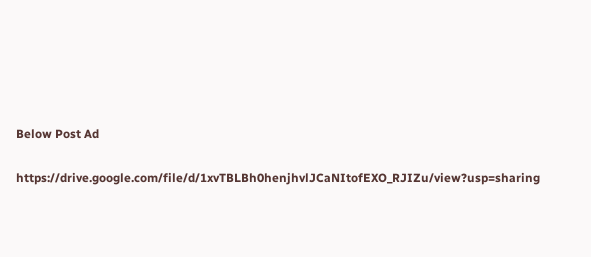Below Post Ad

https://drive.google.com/file/d/1xvTBLBh0henjhvlJCaNItofEXO_RJIZu/view?usp=sharing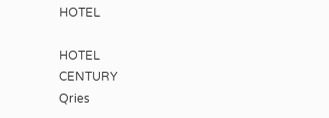HOTEL

HOTEL
CENTURY
Qries